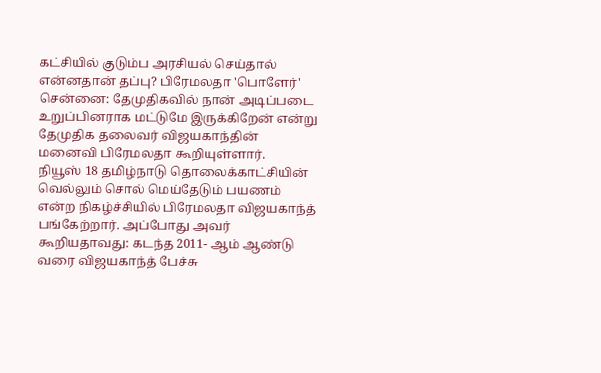கட்சியில் குடும்ப அரசியல் செய்தால் என்னதான் தப்பு? பிரேமலதா 'பொளேர்'
சென்னை: தேமுதிகவில் நான் அடிப்படை உறுப்பினராக மட்டுமே இருக்கிறேன் என்று தேமுதிக தலைவர் விஜயகாந்தின் மனைவி பிரேமலதா கூறியுள்ளார்.
நியூஸ் 18 தமிழ்நாடு தொலைக்காட்சியின் வெல்லும் சொல் மெய்தேடும் பயணம் என்ற நிகழ்ச்சியில் பிரேமலதா விஜயகாந்த் பங்கேற்றார். அப்போது அவர் கூறியதாவது: கடந்த 2011- ஆம் ஆண்டு வரை விஜயகாந்த் பேச்சு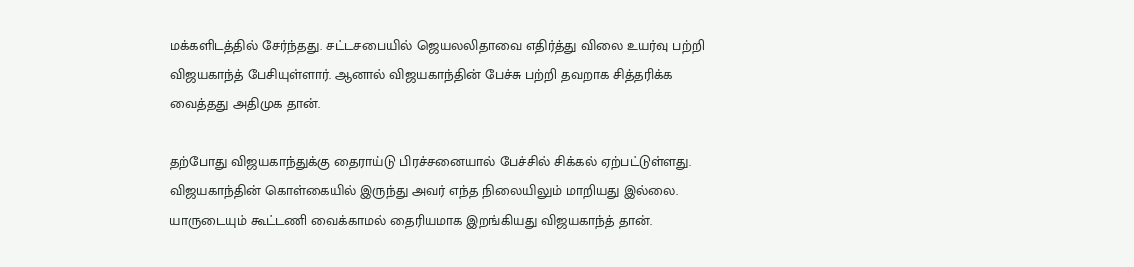மக்களிடத்தில் சேர்ந்தது. சட்டசபையில் ஜெயலலிதாவை எதிர்த்து விலை உயர்வு பற்றி விஜயகாந்த் பேசியுள்ளார். ஆனால் விஜயகாந்தின் பேச்சு பற்றி தவறாக சித்தரிக்க வைத்தது அதிமுக தான்.

தற்போது விஜயகாந்துக்கு தைராய்டு பிரச்சனையால் பேச்சில் சிக்கல் ஏற்பட்டுள்ளது. விஜயகாந்தின் கொள்கையில் இருந்து அவர் எந்த நிலையிலும் மாறியது இல்லை. யாருடையும் கூட்டணி வைக்காமல் தைரியமாக இறங்கியது விஜயகாந்த் தான்.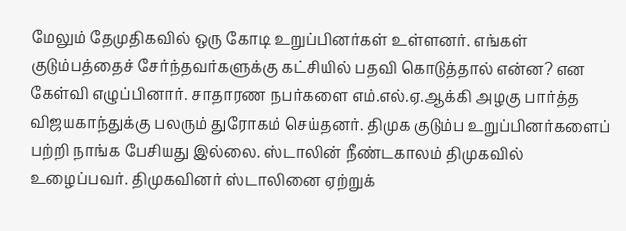மேலும் தேமுதிகவில் ஒரு கோடி உறுப்பினர்கள் உள்ளனர். எங்கள் குடும்பத்தைச் சேர்ந்தவர்களுக்கு கட்சியில் பதவி கொடுத்தால் என்ன? என கேள்வி எழுப்பினார். சாதாரண நபர்களை எம்.எல்.ஏ.ஆக்கி அழகு பார்த்த விஜயகாந்துக்கு பலரும் துரோகம் செய்தனர். திமுக குடும்ப உறுப்பினர்களைப் பற்றி நாங்க பேசியது இல்லை. ஸ்டாலின் நீண்டகாலம் திமுகவில் உழைப்பவர். திமுகவினர் ஸ்டாலினை ஏற்றுக்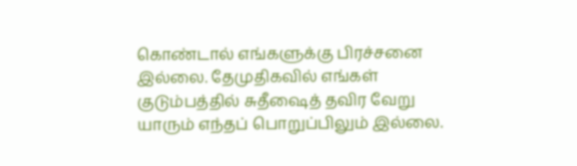கொண்டால் எங்களுக்கு பிரச்சனை இல்லை. தேமுதிகவில் எங்கள் குடும்பத்தில் சுதீஷைத் தவிர வேறு யாரும் எந்தப் பொறுப்பிலும் இல்லை.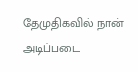தேமுதிகவில் நான் அடிப்படை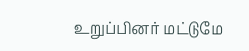உறுப்பினர் மட்டுமே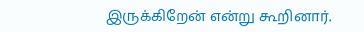இருக்கிறேன் என்று கூறினார்.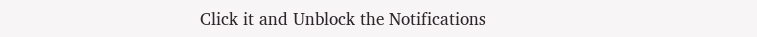Click it and Unblock the Notifications